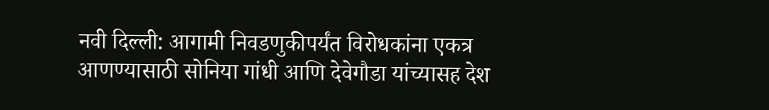नवी दिल्ली: आगामी निवडणुकीपर्यंत विरोधकांना एकत्र आणण्यासाठी सोनिया गांधी आणि देवेगौडा यांच्यासह देश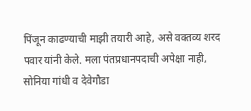पिंजून काढण्याची माझी तयारी आहे, असे वक्तव्य शरद पवार यांनी केले. मला पंतप्रधानपदाची अपेक्षा नाही, सोनिया गांधी व देवेगौडा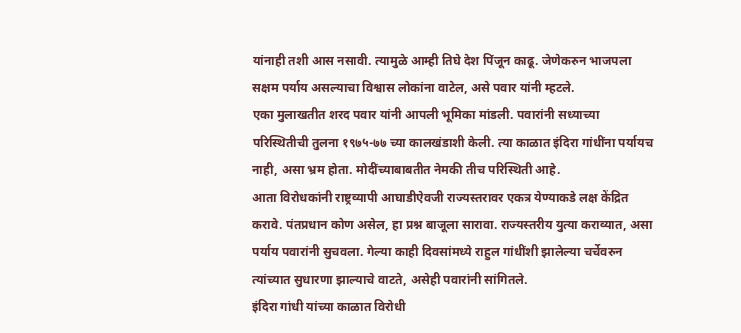यांनाही तशी आस नसावी. त्यामुळे आम्ही तिघे देश पिंजून काढू. जेणेकरुन भाजपला सक्षम पर्याय असल्याचा विश्वास लोकांना वाटेल, असे पवार यांनी म्हटले.
एका मुलाखतीत शरद पवार यांनी आपली भूमिका मांडली. पवारांनी सध्याच्या परिस्थितीची तुलना १९७५-७७ च्या कालखंडाशी केली. त्या काळात इंदिरा गांधींना पर्यायच नाही, असा भ्रम होता. मोदींच्याबाबतीत नेमकी तीच परिस्थिती आहे.
आता विरोधकांनी राष्ट्रव्यापी आघाडीऐवजी राज्यस्तरावर एकत्र येण्याकडे लक्ष केंद्रित करावे. पंतप्रधान कोण असेल, हा प्रश्न बाजूला सारावा. राज्यस्तरीय युत्या कराव्यात, असा पर्याय पवारांनी सुचवला. गेल्या काही दिवसांमध्ये राहुल गांधींशी झालेल्या चर्चेवरुन त्यांच्यात सुधारणा झाल्याचे वाटते, असेही पवारांनी सांगितले.
इंदिरा गांधी यांच्या काळात विरोधी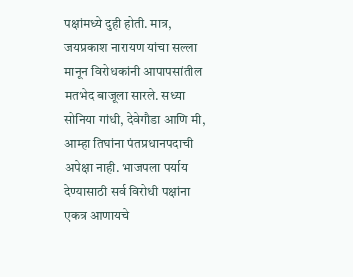पक्षांमध्ये दुही होती. मात्र, जयप्रकाश नारायण यांचा सल्ला मानून विरोधकांनी आपापसांतील मतभेद बाजूला सारले. सध्या सोनिया गांधी, देवेगौडा आणि मी, आम्हा तिघांना पंतप्रधानपदाची अपेक्षा नाही. भाजपला पर्याय देण्यासाठी सर्व विरोधी पक्षांना एकत्र आणायचे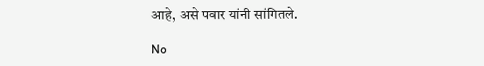आहे, असे पवार यांनी सांगितले.

No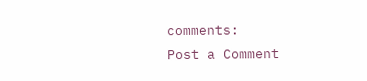comments:
Post a Comment